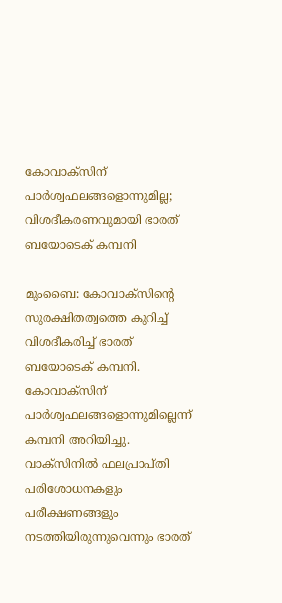കോവാക്സിന് പാർശ്വഫലങ്ങളൊന്നുമില്ല; വിശദീകരണവുമായി ഭാരത് ബയോടെക് കമ്പനി

മുംബൈ: കോവാക്‌സിന്റെ സുരക്ഷിതത്വത്തെ കുറിച്ച് വിശദീകരിച്ച് ഭാരത് ബയോടെക് കമ്പനി. കോവാക്സിന് പാർശ്വഫലങ്ങളൊന്നുമില്ലെന്ന് കമ്പനി അറിയിച്ചു. വാക്‌സിനിൽ ഫലപ്രാപ്തി പരിശോധനകളും പരീക്ഷണങ്ങളും നടത്തിയിരുന്നുവെന്നും ഭാരത്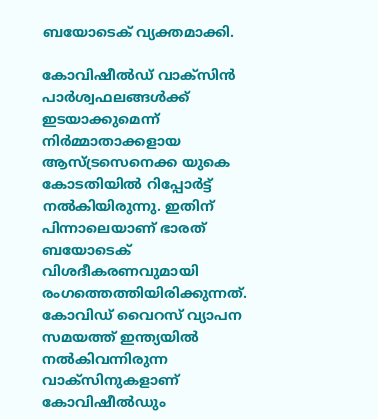ബയോടെക് വ്യക്തമാക്കി.

കോവിഷീൽഡ് വാക്സിൻ പാർശ്വഫലങ്ങൾക്ക് ഇടയാക്കുമെന്ന് നിർമ്മാതാക്കളായ ആസ്ട്രസെനെക്ക യുകെ കോടതിയിൽ റിപ്പോർട്ട് നൽകിയിരുന്നു. ഇതിന് പിന്നാലെയാണ് ഭാരത് ബയോടെക് വിശദീകരണവുമായി രംഗത്തെത്തിയിരിക്കുന്നത്. കോവിഡ് വൈറസ് വ്യാപന സമയത്ത് ഇന്ത്യയിൽ നൽകിവന്നിരുന്ന വാക്സിനുകളാണ് കോവിഷീൽഡും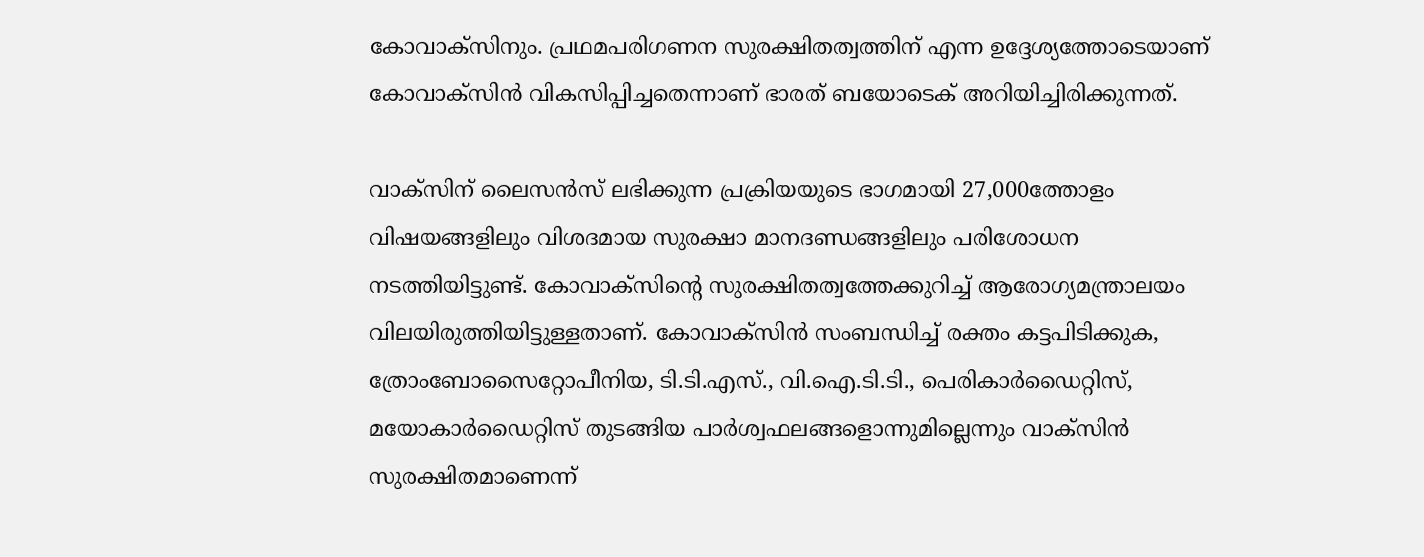കോവാക്സിനും. പ്രഥമപരിഗണന സുരക്ഷിതത്വത്തിന് എന്ന ഉദ്ദേശ്യത്തോടെയാണ് കോവാക്സിൻ വികസിപ്പിച്ചതെന്നാണ് ഭാരത് ബയോടെക് അറിയിച്ചിരിക്കുന്നത്.

വാക്സിന് ലൈസൻസ് ലഭിക്കുന്ന പ്രക്രിയയുടെ ഭാഗമായി 27,000ത്തോളം വിഷയങ്ങളിലും വിശദമായ സുരക്ഷാ മാനദണ്ഡങ്ങളിലും പരിശോധന നടത്തിയിട്ടുണ്ട്. കോവാക്സിന്റെ സുരക്ഷിതത്വത്തേക്കുറിച്ച് ആരോഗ്യമന്ത്രാലയം വിലയിരുത്തിയിട്ടുള്ളതാണ്. കോവാക്സിൻ സംബന്ധിച്ച് രക്തം കട്ടപിടിക്കുക, ത്രോംബോസൈറ്റോപീനിയ, ടി.ടി.എസ്., വി.ഐ.ടി.ടി., പെരികാർഡൈറ്റിസ്, മയോകാർഡൈറ്റിസ് തുടങ്ങിയ പാർശ്വഫലങ്ങളൊന്നുമില്ലെന്നും വാക്സിൻ സുരക്ഷിതമാണെന്ന്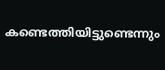കണ്ടെത്തിയിട്ടുണ്ടെന്നും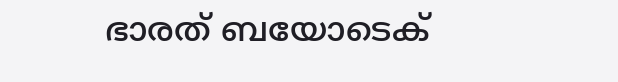ഭാരത് ബയോടെക്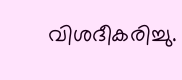വിശദീകരിച്ചു.